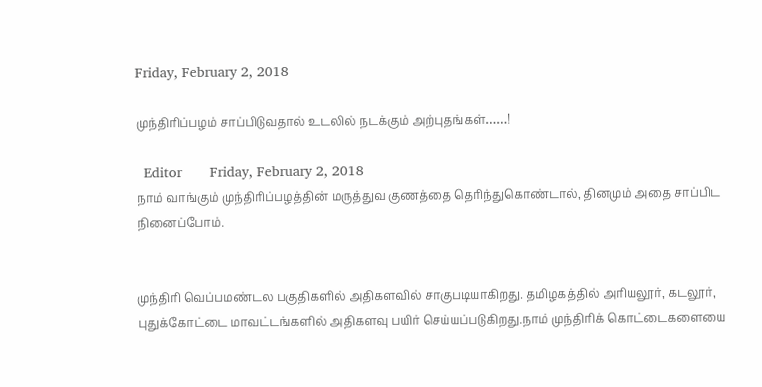Friday, February 2, 2018

முந்திரிப்பழம் சாப்பிடுவதால் உடலில் நடக்கும் அற்புதங்கள்……!

  Editor       Friday, February 2, 2018
நாம் வாங்கும் முந்திரிப்பழத்தின் மருத்துவ குணத்தை தெரிந்துகொண்டால், தினமும் அதை சாப்பிட நினைப்போம்.


முந்திரி வெப்பமண்டல பகுதிகளில் அதிகளவில் சாகுபடியாகிறது. தமிழகத்தில் அரியலூர், கடலூர், புதுக்கோட்டை மாவட்டங்களில் அதிகளவு பயிர் செய்யப்படுகிறது.நாம் முந்திரிக் கொட்டைகளையை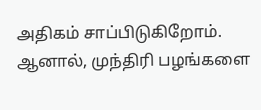அதிகம் சாப்பிடுகிறோம். ஆனால், முந்திரி பழங்களை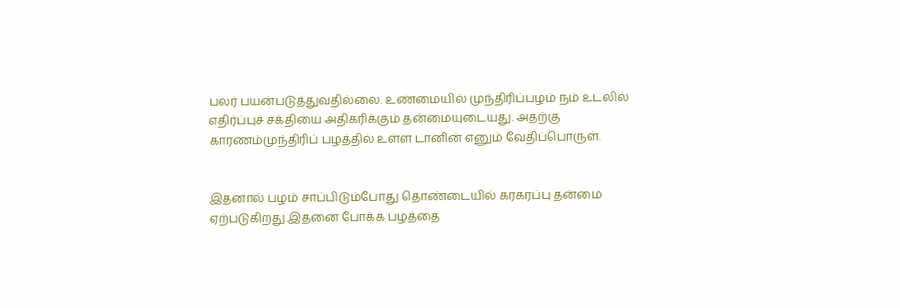பலர் பயன்படுத்துவதில்லை. உண்மையில் முந்திரிப்பழம் நம் உடலில் எதிர்ப்புச் சக்தியை அதிகரிக்கும் தன்மையுடையது. அதற்கு காரணம்முந்திரிப் பழத்தில் உள்ள டானின் எனும் வேதிப்பொருள்.


இதனால் பழம் சாப்பிடும்போது தொண்டையில் கரகரப்பு தன்மை ஏற்படுகிறது.இதனை போக்க பழத்தை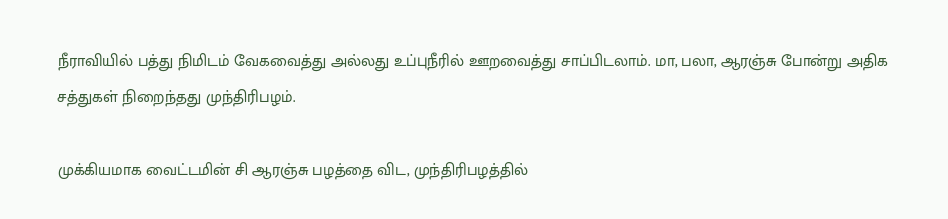நீராவியில் பத்து நிமிடம் வேகவைத்து அல்லது உப்புநீரில் ஊறவைத்து சாப்பிடலாம். மா, பலா, ஆரஞ்சு போன்று அதிக சத்துகள் நிறைந்தது முந்திரிபழம்.

முக்கியமாக வைட்டமின் சி ஆரஞ்சு பழத்தை விட, முந்திரிபழத்தில்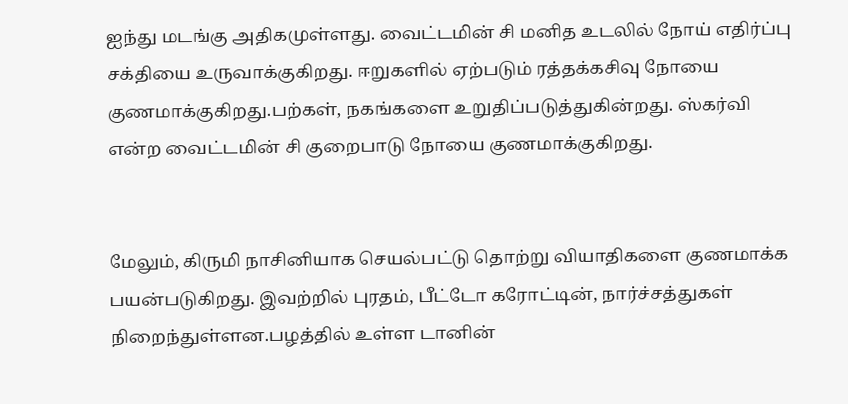ஐந்து மடங்கு அதிகமுள்ளது. வைட்டமின் சி மனித உடலில் நோய் எதிர்ப்பு சக்தியை உருவாக்குகிறது. ஈறுகளில் ஏற்படும் ரத்தக்கசிவு நோயை குணமாக்குகிறது.பற்கள், நகங்களை உறுதிப்படுத்துகின்றது. ஸ்கர்வி என்ற வைட்டமின் சி குறைபாடு நோயை குணமாக்குகிறது.


மேலும், கிருமி நாசினியாக செயல்பட்டு தொற்று வியாதிகளை குணமாக்க பயன்படுகிறது. இவற்றில் புரதம், பீட்டோ கரோட்டின், நார்ச்சத்துகள் நிறைந்துள்ளன.பழத்தில் உள்ள டானின்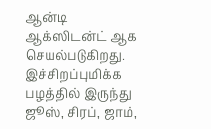ஆன்டி ஆக்ஸிடன்ட் ஆக செயல்படுகிறது. இச்சிறப்புமிக்க பழத்தில் இருந்து ஜூஸ், சிரப், ஜாம்,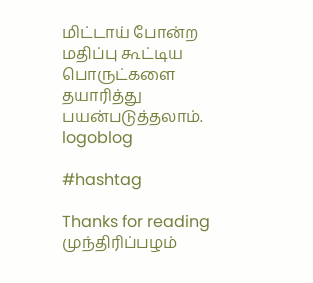மிட்டாய் போன்ற மதிப்பு கூட்டிய பொருட்களை தயாரித்து பயன்படுத்தலாம்.
logoblog

#hashtag

Thanks for reading முந்திரிப்பழம்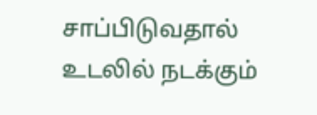சாப்பிடுவதால் உடலில் நடக்கும்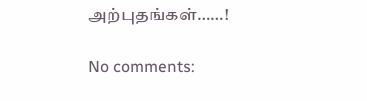அற்புதங்கள்……!

No comments: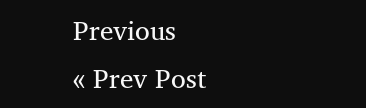Previous
« Prev Post